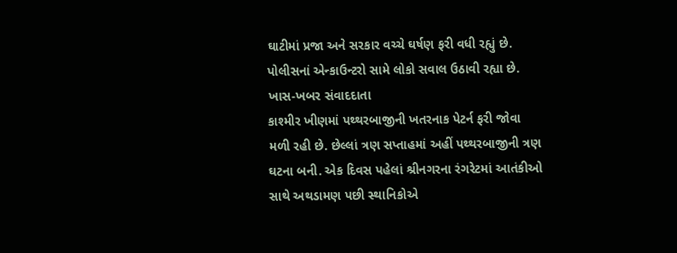ઘાટીમાં પ્રજા અને સરકાર વચ્ચે ઘર્ષણ ફરી વધી રહ્યું છે.
પોલીસનાં એન્કાઉન્ટરો સામે લોકો સવાલ ઉઠાવી રહ્યા છે.
ખાસ-ખબર સંવાદદાતા
કાશ્મીર ખીણમાં પથ્થરબાજીની ખતરનાક પેટર્ન ફરી જોવા મળી રહી છે. છેલ્લાં ત્રણ સપ્તાહમાં અહીં પથ્થરબાજીની ત્રણ ઘટના બની. એક દિવસ પહેલાં શ્રીનગરના રંગરેટમાં આતંકીઓ સાથે અથડામણ પછી સ્થાનિકોએ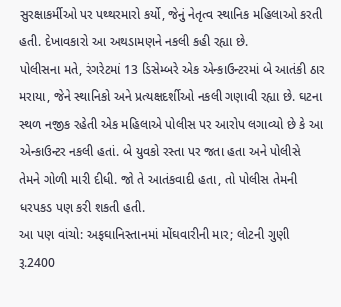સુરક્ષાકર્મીઓ પર પથ્થરમારો કર્યો, જેનું નેતૃત્વ સ્થાનિક મહિલાઓ કરતી હતી. દેખાવકારો આ અથડામણને નકલી કહી રહ્યા છે.
પોલીસના મતે, રંગરેટમાં 13 ડિસેમ્બરે એક એન્કાઉન્ટરમાં બે આતંકી ઠાર મરાયા, જેને સ્થાનિકો અને પ્રત્યક્ષદર્શીઓ નકલી ગણાવી રહ્યા છે. ઘટના સ્થળ નજીક રહેતી એક મહિલાએ પોલીસ પર આરોપ લગાવ્યો છે કે આ એન્કાઉન્ટર નકલી હતાં. બે યુવકો રસ્તા પર જતા હતા અને પોલીસે તેમને ગોળી મારી દીધી. જો તે આતંકવાદી હતા, તો પોલીસ તેમની ધરપકડ પણ કરી શકતી હતી.
આ પણ વાંચો: અફઘાનિસ્તાનમાં મોંઘવારીની માર; લોટની ગુણી રૂ.2400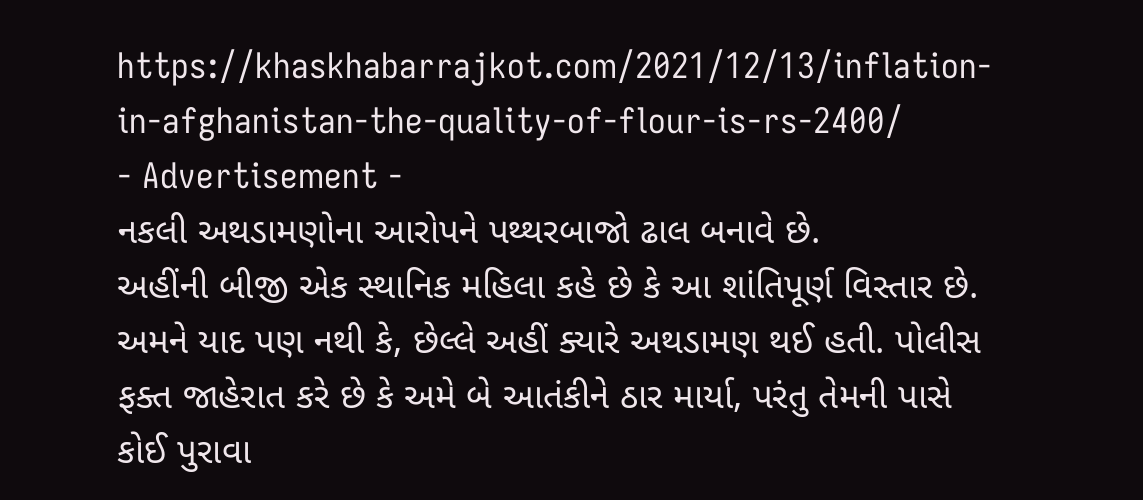https://khaskhabarrajkot.com/2021/12/13/inflation-in-afghanistan-the-quality-of-flour-is-rs-2400/
- Advertisement -
નકલી અથડામણોના આરોપને પથ્થરબાજો ઢાલ બનાવે છે.
અહીંની બીજી એક સ્થાનિક મહિલા કહે છે કે આ શાંતિપૂર્ણ વિસ્તાર છે. અમને યાદ પણ નથી કે, છેલ્લે અહીં ક્યારે અથડામણ થઈ હતી. પોલીસ ફક્ત જાહેરાત કરે છે કે અમે બે આતંકીને ઠાર માર્યા, પરંતુ તેમની પાસે કોઈ પુરાવા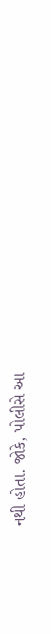નથી હોતા. જોકે, પોલીસે આ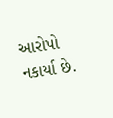આરોપો નકાર્યા છે.